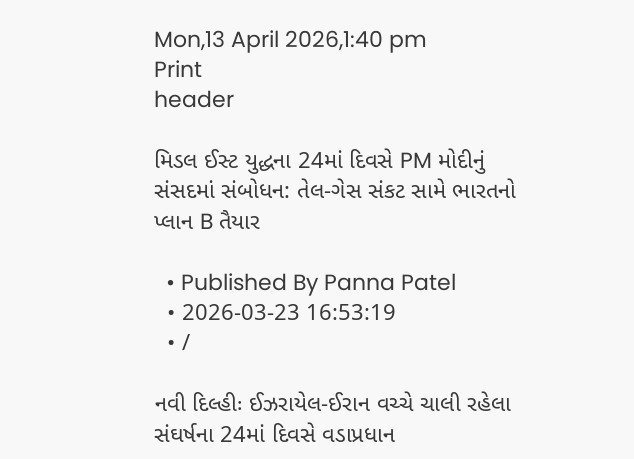Mon,13 April 2026,1:40 pm
Print
header

મિડલ ઈસ્ટ યુદ્ધના 24માં દિવસે PM મોદીનું સંસદમાં સંબોધન: તેલ-ગેસ સંકટ સામે ભારતનો પ્લાન B તૈયાર

  • Published By Panna Patel
  • 2026-03-23 16:53:19
  • /

નવી દિલ્હીઃ ઈઝરાયેલ-ઈરાન વચ્ચે ચાલી રહેલા સંઘર્ષના 24માં દિવસે વડાપ્રધાન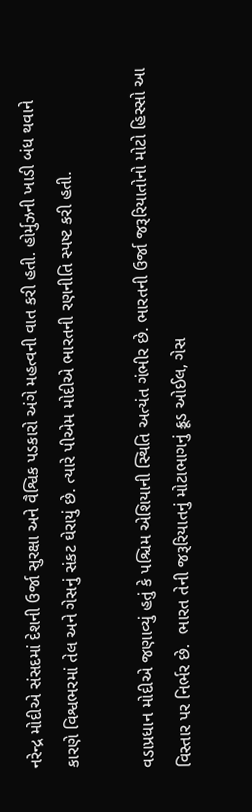નરેન્દ્ર મોદીએ સંસદમાં દેશની ઉર્જા સુરક્ષા અને વૈશ્વિક પડકારો અંગે મહત્વની વાત કરી હતી. હોર્મુઝની ખાડી બંધ થવાને કારણે વિશ્વભરમાં તેલ અને ગેસનું સંકટ ઘેરાયું છે. ત્યારે પીએમ મોદીએ ભારતની રણનીતિ સ્પષ્ટ કરી હતી.

વડાપ્રધાન મોદીએ જણાવ્યું હતું કે પશ્ચિમ એશિયાની સ્થિતિ અત્યંત ગંભીર છે. ભારતની ઉર્જા જરૂરિયાતોનો મોટો હિસ્સો આ વિસ્તાર પર નિર્ભર છે.  ભારત તેની જરૂરિયાતનું મોટાભાગનું ક્રૂડ ઓઈલ, ગેસ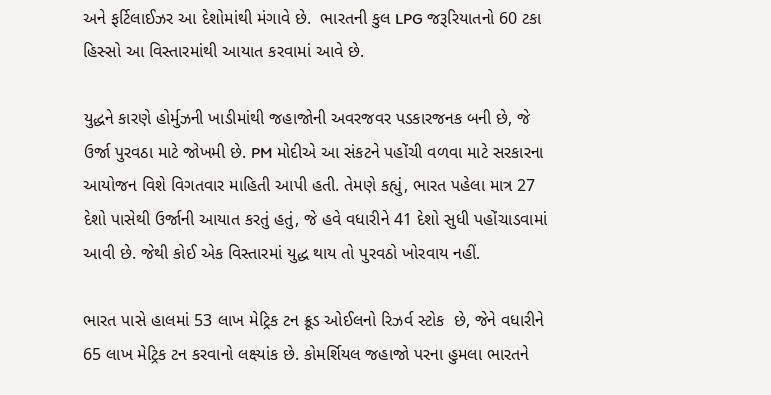અને ફર્ટિલાઈઝર આ દેશોમાંથી મંગાવે છે.  ભારતની કુલ LPG જરૂરિયાતનો 60 ટકા હિસ્સો આ વિસ્તારમાંથી આયાત કરવામાં આવે છે.

યુદ્ધને કારણે હોર્મુઝની ખાડીમાંથી જહાજોની અવરજવર પડકારજનક બની છે, જે ઉર્જા પુરવઠા માટે જોખમી છે. PM મોદીએ આ સંકટને પહોંચી વળવા માટે સરકારના આયોજન વિશે વિગતવાર માહિતી આપી હતી. તેમણે કહ્યું, ભારત પહેલા માત્ર 27 દેશો પાસેથી ઉર્જાની આયાત કરતું હતું, જે હવે વધારીને 41 દેશો સુધી પહોંચાડવામાં આવી છે. જેથી કોઈ એક વિસ્તારમાં યુદ્ધ થાય તો પુરવઠો ખોરવાય નહીં.

ભારત પાસે હાલમાં 53 લાખ મેટ્રિક ટન ક્રૂડ ઓઈલનો રિઝર્વ સ્ટોક  છે, જેને વધારીને 65 લાખ મેટ્રિક ટન કરવાનો લક્ષ્યાંક છે. કોમર્શિયલ જહાજો પરના હુમલા ભારતને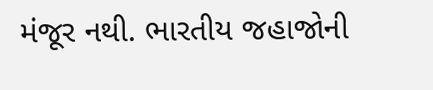મંજૂર નથી. ભારતીય જહાજોની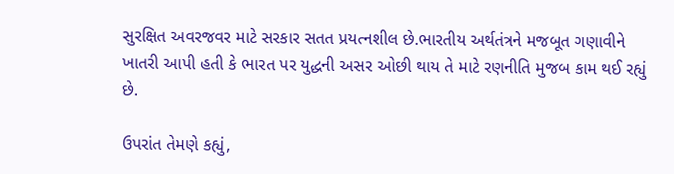સુરક્ષિત અવરજવર માટે સરકાર સતત પ્રયત્નશીલ છે.ભારતીય અર્થતંત્રને મજબૂત ગણાવીને ખાતરી આપી હતી કે ભારત પર યુદ્ધની અસર ઓછી થાય તે માટે રણનીતિ મુજબ કામ થઈ રહ્યું છે.

ઉપરાંત તેમણે કહ્યું,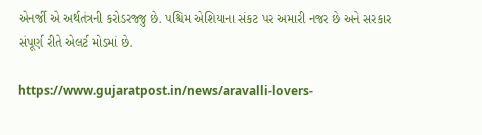એનર્જી એ અર્થતંત્રની કરોડરજ્જુ છે. પશ્ચિમ એશિયાના સંકટ પર અમારી નજર છે અને સરકાર સંપૂર્ણ રીતે એલર્ટ મોડમાં છે.

https://www.gujaratpost.in/news/aravalli-lovers-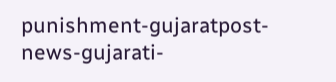punishment-gujaratpost-news-gujarati-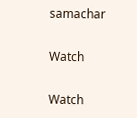samachar

Watch

Watch